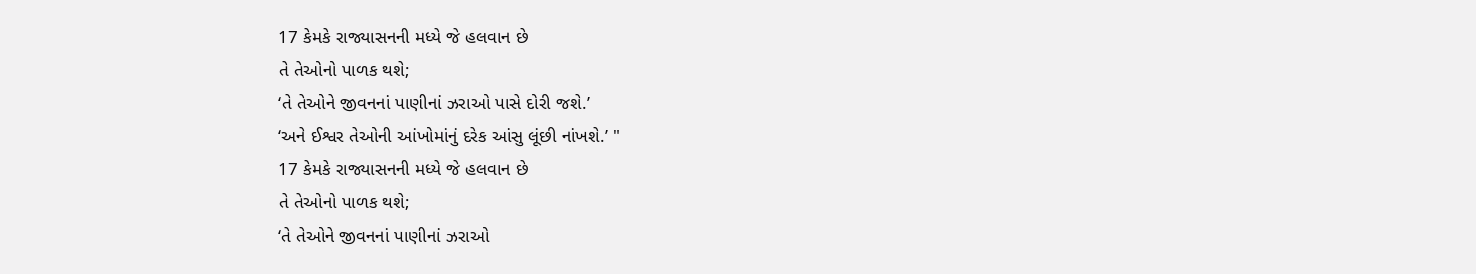17 કેમકે રાજ્યાસનની મધ્યે જે હલવાન છે
તે તેઓનો પાળક થશે;
‘તે તેઓને જીવનનાં પાણીનાં ઝરાઓ પાસે દોરી જશે.’
‘અને ઈશ્વર તેઓની આંખોમાંનું દરેક આંસુ લૂંછી નાંખશે.’ "
17 કેમકે રાજ્યાસનની મધ્યે જે હલવાન છે
તે તેઓનો પાળક થશે;
‘તે તેઓને જીવનનાં પાણીનાં ઝરાઓ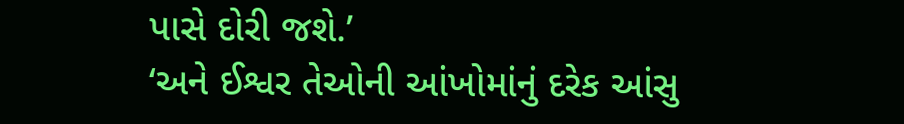પાસે દોરી જશે.’
‘અને ઈશ્વર તેઓની આંખોમાંનું દરેક આંસુ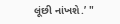લૂંછી નાંખશે.’ "